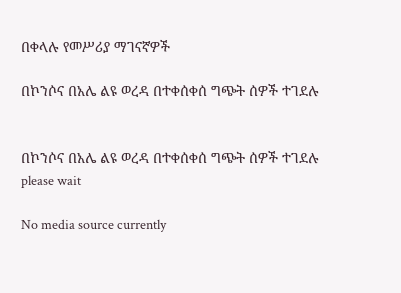በቀላሉ የመሥሪያ ማገናኛዎች

በኮንሶና በአሌ ልዩ ወረዳ በተቀሰቀሰ ግጭት ሰዎች ተገደሉ


በኮንሶና በአሌ ልዩ ወረዳ በተቀሰቀሰ ግጭት ሰዎች ተገደሉ
please wait

No media source currently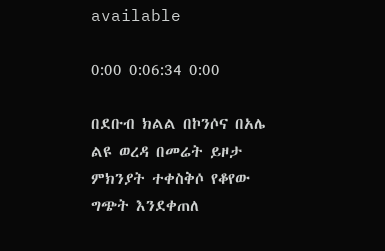available

0:00 0:06:34 0:00

በደቡብ ክልል በኮንሶና በአሌ ልዩ ወረዳ በመሬት ይዞታ ምክንያት ተቀስቅሶ የቆየው ግጭት እንደቀጠለ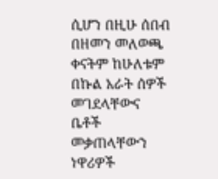ሲሆን በዚሁ ሰበብ በዘመን መለወጫ ቀናትም ከሁለቱም በኩል አራት ሰዎች መገደላቸውና ቤቶች መቃጠላቸውን ነዋሪዎች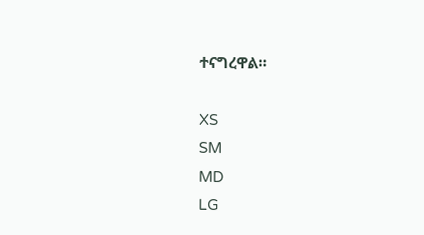ተናግረዋል።

XS
SM
MD
LG